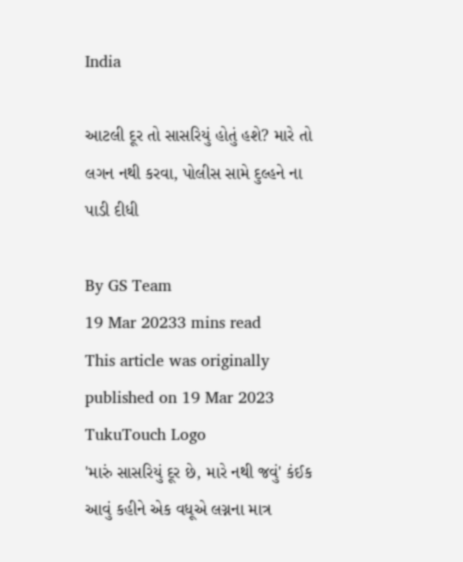India

આટલી દૂર તો સાસરિયું હોતું હશે? મારે તો લગન નથી કરવા, પોલીસ સામે દુલ્હને ના પાડી દીધી

By GS Team
19 Mar 20233 mins read
This article was originally published on 19 Mar 2023
TukuTouch Logo
'મારું સાસરિયું દૂર છે, મારે નથી જવું' કંઈક આવું કહીને એક વધૂએ લગ્નના માત્ર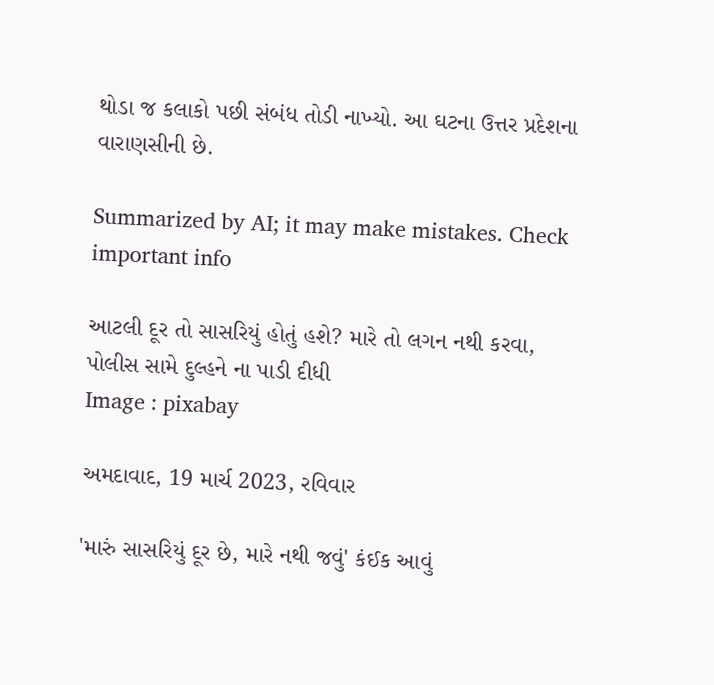થોડા જ કલાકો પછી સંબંધ તોડી નાખ્યો. આ ઘટના ઉત્તર પ્રદેશના વારાણસીની છે.

Summarized by AI; it may make mistakes. Check important info

આટલી દૂર તો સાસરિયું હોતું હશે? મારે તો લગન નથી કરવા, પોલીસ સામે દુલ્હને ના પાડી દીધી
Image : pixabay

અમદાવાદ, 19 માર્ચ 2023, રવિવાર

'મારું સાસરિયું દૂર છે, મારે નથી જવું' કંઈક આવું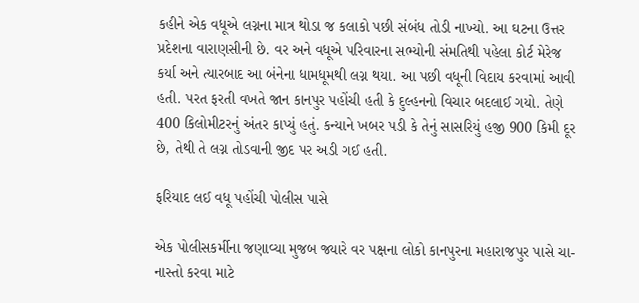કહીને એક વધૂએ લગ્નના માત્ર થોડા જ કલાકો પછી સંબંધ તોડી નાખ્યો. આ ઘટના ઉત્તર પ્રદેશના વારાણસીની છે. વર અને વધૂએ પરિવારના સભ્યોની સંમતિથી પહેલા કોર્ટ મેરેજ કર્યા અને ત્યારબાદ આ બંનેના ધામધૂમથી લગ્ન થયા. આ પછી વધૂની વિદાય કરવામાં આવી હતી. પરત ફરતી વખતે જાન કાનપુર પહોંચી હતી કે દુલ્હનનો વિચાર બદલાઈ ગયો. તેણે 400 કિલોમીટરનું અંતર કાપ્યું હતું. કન્યાને ખબર પડી કે તેનું સાસરિયું હજી 900 કિમી દૂર છે, તેથી તે લગ્ન તોડવાની જીદ પર અડી ગઈ હતી.

ફરિયાદ લઈ વધૂ પહોંચી પોલીસ પાસે

એક પોલીસકર્મીના જણાવ્યા મુજબ જ્યારે વર પક્ષના લોકો કાનપુરના મહારાજપુર પાસે ચા-નાસ્તો કરવા માટે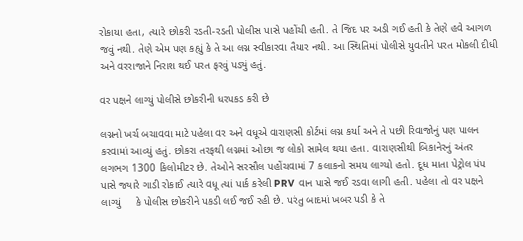રોકાયા હતા, ત્યારે છોકરી રડતી-રડતી પોલીસ પાસે પહોંચી હતી. તે જિદ પર અડી ગઈ હતી કે તેણે હવે આગળ જવું નથી. તેણે એમ પણ કહ્યું કે તે આ લગ્ન સ્વીકારવા તૈયાર નથી. આ સ્થિતિમાં પોલીસે યુવતીને પરત મોકલી દીધી અને વરરાજાને નિરાશ થઈ પરત ફરવું પડ્યું હતું.

વર પક્ષને લાગ્યું પોલીસે છોકરીની ધરપકડ કરી છે

લગ્નનો ખર્ચ બચાવવા માટે પહેલા વર અને વધૂએ વારાણસી કોર્ટમાં લગ્ન કર્યા અને તે પછી રિવાજોનું પણ પાલન કરવામાં આવ્યું હતું. છોકરા તરફથી લગ્નમાં ઓછા જ લોકો સામેલ થયા હતા. વારાણસીથી બિકાનેરનું અંતર લગભગ 1300 કિલોમીટર છે. તેઓને સરસૌલ પહોંચવામાં 7 કલાકનો સમય લાગ્યો હતો. દૂધ માતા પેટ્રોલ પંપ પાસે જ્યારે ગાડી રોકાઈ ત્યારે વધૂ ત્યાં પાર્ક કરેલી PRV વાન પાસે જઈ રડવા લાગી હતી. પહેલા તો વર પક્ષને લાગ્યું     કે પોલીસ છોકરીને પકડી લઈ જઈ રહી છે. પરંતુ બાદમાં ખબર પડી કે તે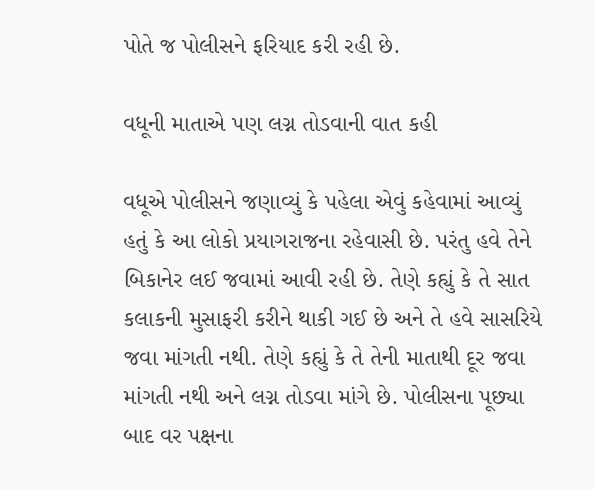પોતે જ પોલીસને ફરિયાદ કરી રહી છે.

વધૂની માતાએ પણ લગ્ન તોડવાની વાત કહી

વધૂએ પોલીસને જણાવ્યું કે પહેલા એવું કહેવામાં આવ્યું હતું કે આ લોકો પ્રયાગરાજના રહેવાસી છે. પરંતુ હવે તેને બિકાનેર લઈ જવામાં આવી રહી છે. તેણે કહ્યું કે તે સાત કલાકની મુસાફરી કરીને થાકી ગઈ છે અને તે હવે સાસરિયે જવા માંગતી નથી. તેણે કહ્યું કે તે તેની માતાથી દૂર જવા માંગતી નથી અને લગ્ન તોડવા માંગે છે. પોલીસના પૂછ્યા બાદ વર પક્ષના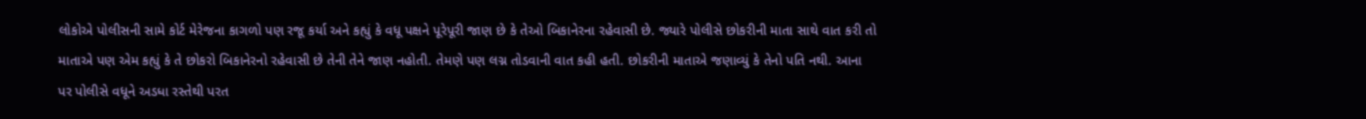લોકોએ પોલીસની સામે કોર્ટ મેરેજના કાગળો પણ રજૂ કર્યા અને કહ્યું કે વધૂ પક્ષને પૂરેપૂરી જાણ છે કે તેઓ બિકાનેરના રહેવાસી છે. જ્યારે પોલીસે છોકરીની માતા સાથે વાત કરી તો માતાએ પણ એમ કહ્યું કે તે છોકરો બિકાનેરનો રહેવાસી છે તેની તેને જાણ નહોતી. તેમણે પણ લગ્ન તોડવાની વાત કહી હતી. છોકરીની માતાએ જણાવ્યું કે તેનો પતિ નથી. આના પર પોલીસે વધૂને અડધા રસ્તેથી પરત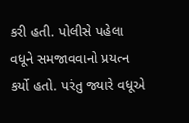કરી હતી. પોલીસે પહેલા વધૂને સમજાવવાનો પ્રયત્ન કર્યો હતો. પરંતુ જ્યારે વધૂએ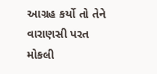આગ્રહ કર્યો તો તેને વારાણસી પરત મોકલી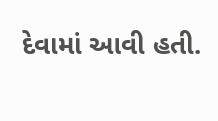દેવામાં આવી હતી.